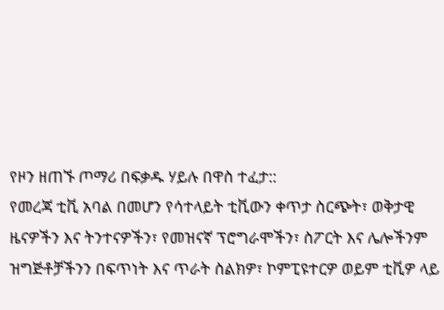የዞን ዘጠኙ ጦማሪ በፍቃዱ ሃይሉ በዋስ ተፈታ::
የመረጃ ቲቪ አባል በመሆን የሳተላይት ቲቪውን ቀጥታ ስርጭት፣ ወቅታዊ ዜናዎችን እና ትንተናዎችን፣ የመዝናኛ ፕሮግራሞችን፣ ስፖርት እና ሌሎችንም ዝግጅቶቻችንን በፍጥነት እና ጥራት ስልክዎ፣ ኮምፒዩተርዎ ወይም ቲቪዎ ላይ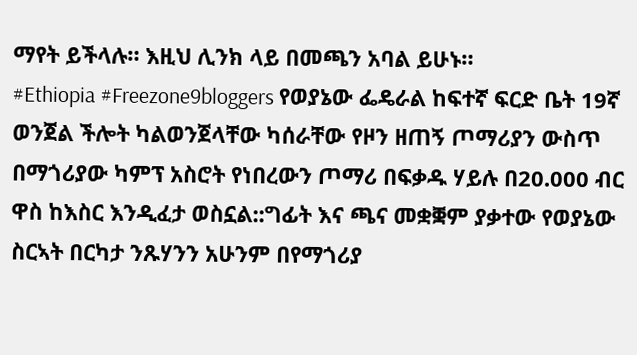ማየት ይችላሉ። እዚህ ሊንክ ላይ በመጫን አባል ይሁኑ።
#Ethiopia #Freezone9bloggers የወያኔው ፌዴራል ከፍተኛ ፍርድ ቤት 19ኛ ወንጀል ችሎት ካልወንጀላቸው ካሰራቸው የዞን ዘጠኝ ጦማሪያን ውስጥ በማጎሪያው ካምፕ አስሮት የነበረውን ጦማሪ በፍቃዱ ሃይሉ በ20.000 ብር ዋስ ከእስር እንዲፈታ ወስኗል::ግፊት እና ጫና መቋቛም ያቃተው የወያኔው ስርኣት በርካታ ንጹሃንን አሁንም በየማጎሪያ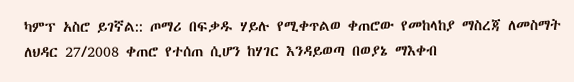ካምፕ አስሮ ይገኛል:: ጦማሪ በፍቃዱ ሃይሉ የሚቀጥልወ ቀጠሮው የመከላከያ ማስረጃ ለመስማት ለህዳር 27/2008 ቀጠሮ የተሰጠ ሲሆን ከሃገር እንዳይወጣ በወያኔ ማእቀብ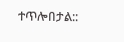ተጥሎበታል::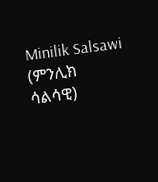Minilik Salsawi (ምንሊክ ሳልሳዊ)